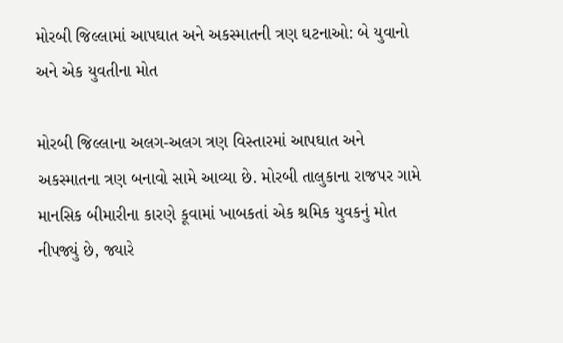મોરબી જિલ્લામાં આપઘાત અને અકસ્માતની ત્રણ ઘટનાઓ: બે યુવાનો અને એક યુવતીના મોત

મોરબી જિલ્લાના અલગ-અલગ ત્રણ વિસ્તારમાં આપઘાત અને અકસ્માતના ત્રણ બનાવો સામે આવ્યા છે. મોરબી તાલુકાના રાજપર ગામે માનસિક બીમારીના કારણે કૂવામાં ખાબકતાં એક શ્રમિક યુવકનું મોત નીપજ્યું છે, જ્યારે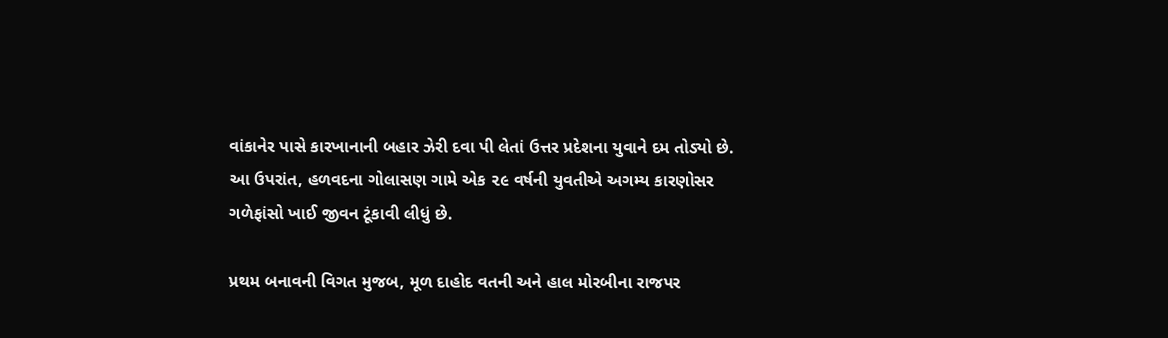વાંકાનેર પાસે કારખાનાની બહાર ઝેરી દવા પી લેતાં ઉત્તર પ્રદેશના યુવાને દમ તોડ્યો છે. આ ઉપરાંત, હળવદના ગોલાસણ ગામે એક ૨૯ વર્ષની યુવતીએ અગમ્ય કારણોસર ગળેફાંસો ખાઈ જીવન ટૂંકાવી લીધું છે.

પ્રથમ બનાવની વિગત મુજબ, મૂળ દાહોદ વતની અને હાલ મોરબીના રાજપર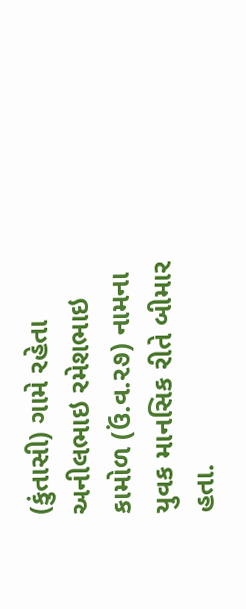(કુંતાસી) ગામે રહેતા અનીલભાઇ રમેશભાઇ કામોળ (ઉં.વ.૨૭) નામના યુવક માનસિક રીતે બીમાર હતા.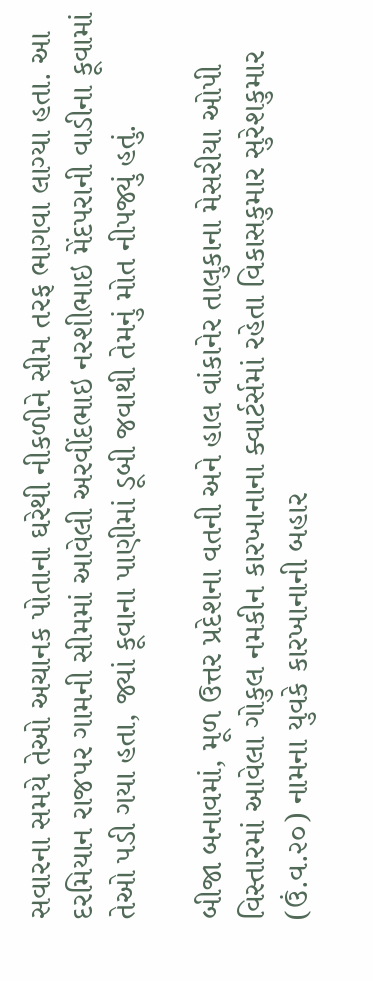સવારના સમયે તેઓ અચાનક પોતાના ઘરેથી નીકળીને સીમ તરફ ભાગવા લાગ્યા હતા. આ દરમિયાન રાજપર ગામની સીમમાં આવેલી અરવીંદભાઇ નરશીભાઇ મેંદપરાની વાડીના કૂવામાં તેઓ પડી ગયા હતા, જ્યાં કૂવાના પાણીમાં ડૂબી જવાથી તેમનું મોત નીપજ્યું હતું.

બીજા બનાવમાં, મૂળ ઉત્તર પ્રદેશના વતની અને હાલ વાંકાનેર તાલુકાના મેસરીયા ઓપી વિસ્તારમાં આવેલા ગોકુલ નમકીન કારખાનાના ક્વાર્ટર્સમાં રહેતા વિકાસકુમાર સુરેશકુમાર (ઉં.વ.૨૦) નામના યુવકે કારખાનાની બહાર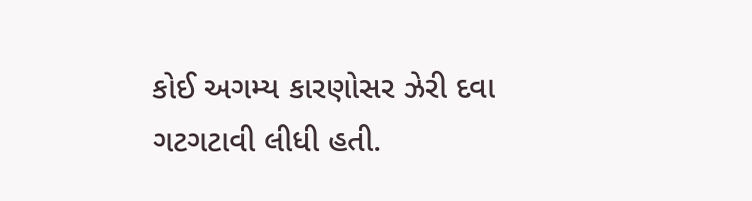કોઈ અગમ્ય કારણોસર ઝેરી દવા ગટગટાવી લીધી હતી.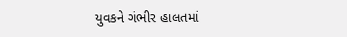યુવકને ગંભીર હાલતમાં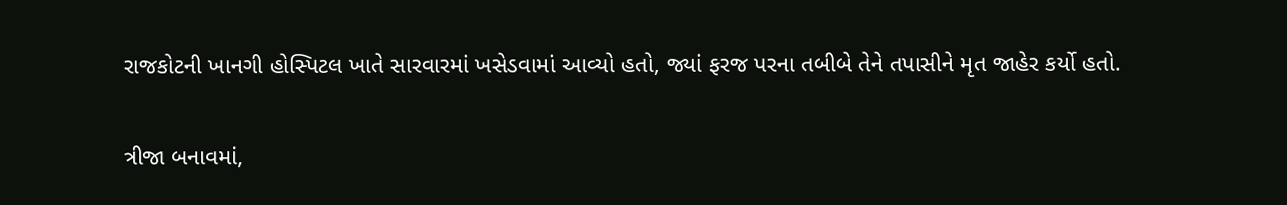રાજકોટની ખાનગી હોસ્પિટલ ખાતે સારવારમાં ખસેડવામાં આવ્યો હતો, જ્યાં ફરજ પરના તબીબે તેને તપાસીને મૃત જાહેર કર્યો હતો.

ત્રીજા બનાવમાં,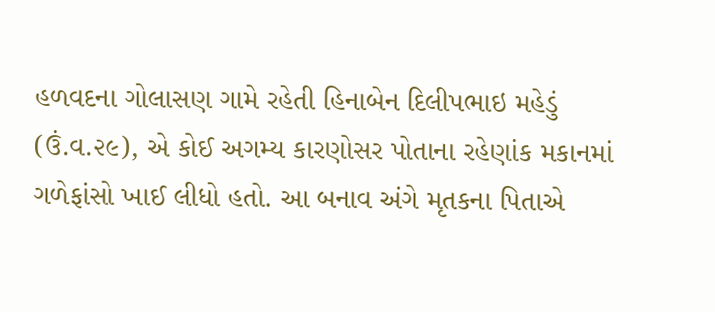હળવદના ગોલાસણ ગામે રહેતી હિનાબેન દિલીપભાઇ મહેડું (ઉં.વ.૨૯), એ કોઈ અગમ્ય કારણોસર પોતાના રહેણાંક મકાનમાં ગળેફાંસો ખાઈ લીધો હતો. આ બનાવ અંગે મૃતકના પિતાએ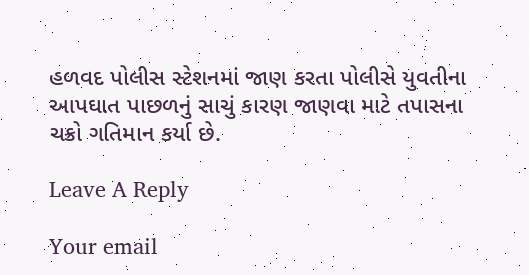હળવદ પોલીસ સ્ટેશનમાં જાણ કરતા પોલીસે યુવતીના આપઘાત પાછળનું સાચું કારણ જાણવા માટે તપાસના ચક્રો ગતિમાન કર્યા છે.

Leave A Reply

Your email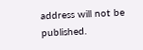address will not be published.